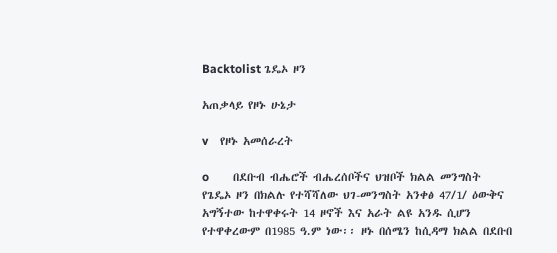Backtolist ጌዴኦ ዞን

አጠቃላይ የዞኑ ሁኔታ

v    የዞኑ አመሰራረት

o        በደቡብ ብሔሮች ብሔረሰቦችና ህዝቦች ክልል መንግስት የጌዴኦ ዞን በክልሉ የተሻሻለው ህገ-መንግስት አንቀፅ 47/1/ ዕውቅና አግኝተው ከተዋቀሩት 14 ዞኖች እና አራት ልዩ አንዱ ሲሆን የተዋቀረውም በ1985 ዓ.ም ነው፡፡ ዞኑ በሰሜን ከሲዳማ ክልል በደቡበ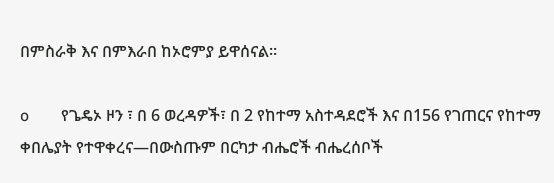በምስራቅ እና በምእራበ ከኦሮምያ ይዋሰናል፡፡

o        የጌዴኦ ዞን ፣ በ 6 ወረዳዎች፣ በ 2 የከተማ አስተዳደሮች እና በ156 የገጠርና የከተማ ቀበሌያት የተዋቀረና—በውስጡም በርካታ ብሔሮች ብሔረሰቦች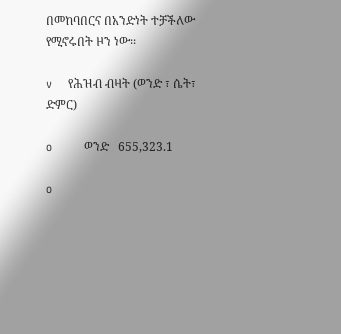በመከባበርና በአንድነት ተቻችለው የሚኖሩበት ዞን ነው፡፡

v    የሕዝብ ብዛት (ወንድ ፣ ሴት፣ ድምር)

o        ወንድ   655,323.1

o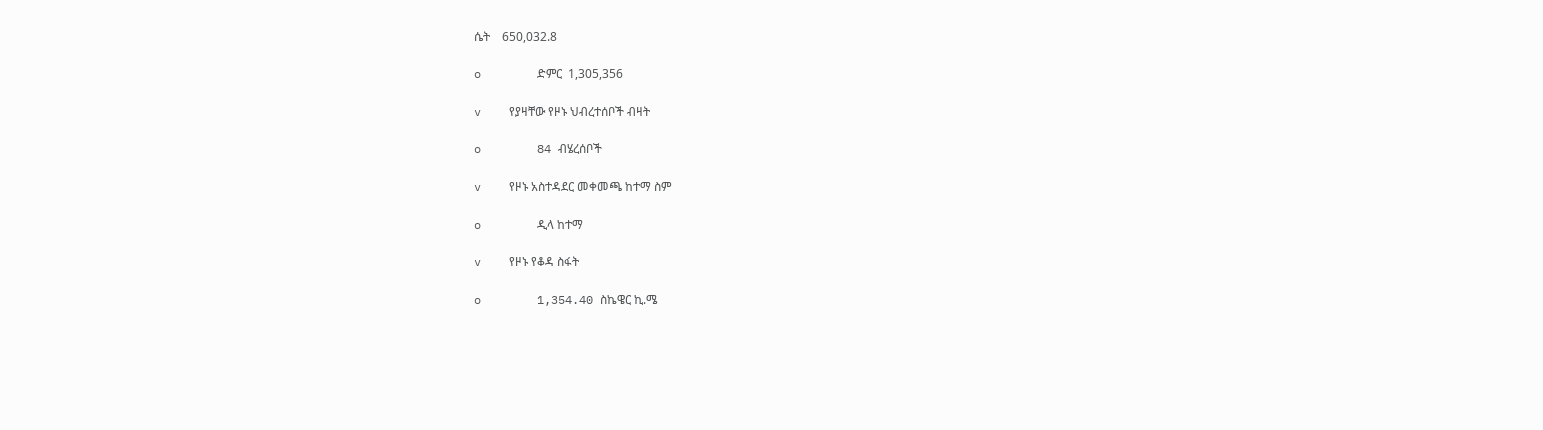ሴት    650,032.8

o        ድምር  1,305,356

v    የያዛቸው የዞኑ ህብረተሰቦች ብዛት

o        84 ብሄረሰቦች

v    የዞኑ አስተዳደር መቀመጫ ከተማ ስም

o        ዲላ ከተማ

v    የዞኑ የቆዳ ስፋት

o        1,354.40 ስኬዌር ኪ.ሜ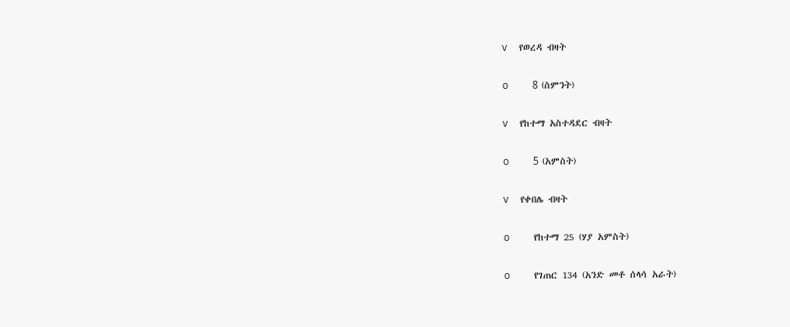v    የወረዳ ብዛት

o        8 (ስምንት)

v    የከተማ አስተዳደር ብዛት

o        5 (አምስት)

v    የቀበሌ ብዛት

o        የከተማ 25 (ሃያ አምስት)

o        የገጠር 134 (አንድ መቶ ሰላሳ አራት)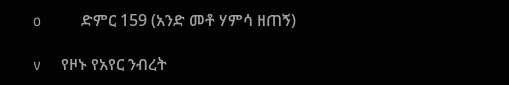o        ድምር 159 (አንድ መቶ ሃምሳ ዘጠኝ)

v    የዞኑ የአየር ንብረት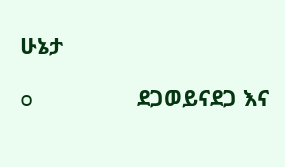ሁኔታ

o        ደጋወይናደጋ እና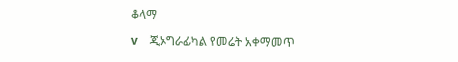ቆላማ

v    ጂኦግራፊካል የመሬት አቀማመጥ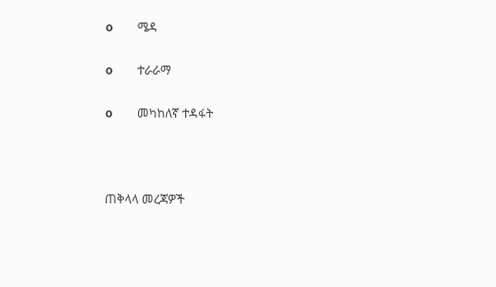o        ሜዳ

o        ተራራማ

o        መካከለኛ ተዳፋት



ጠቅላላ መረጃዎች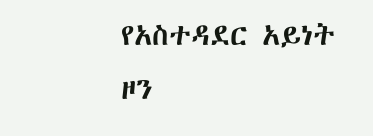የአስተዳደር አይነት ዞን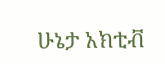ሁኔታ አክቲቭ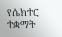የሴክተር ተቋማት